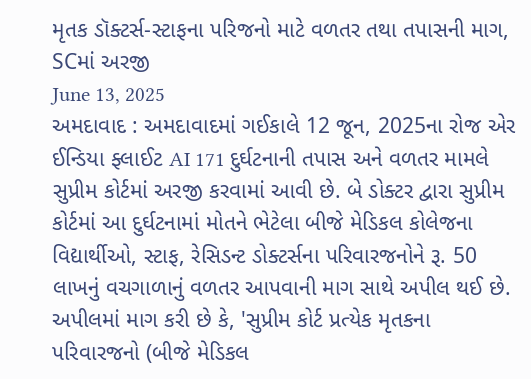મૃતક ડૉક્ટર્સ-સ્ટાફના પરિજનો માટે વળતર તથા તપાસની માગ, SCમાં અરજી
June 13, 2025
અમદાવાદ : અમદાવાદમાં ગઈકાલે 12 જૂન, 2025ના રોજ એર ઈન્ડિયા ફ્લાઈટ AI 171 દુર્ઘટનાની તપાસ અને વળતર મામલે સુપ્રીમ કોર્ટમાં અરજી કરવામાં આવી છે. બે ડોક્ટર દ્વારા સુપ્રીમ કોર્ટમાં આ દુર્ઘટનામાં મોતને ભેટેલા બીજે મેડિકલ કોલેજના વિદ્યાર્થીઓ, સ્ટાફ, રેસિડન્ટ ડોક્ટર્સના પરિવારજનોને રૂ. 50 લાખનું વચગાળાનું વળતર આપવાની માગ સાથે અપીલ થઈ છે.
અપીલમાં માગ કરી છે કે, 'સુપ્રીમ કોર્ટ પ્રત્યેક મૃતકના પરિવારજનો (બીજે મેડિકલ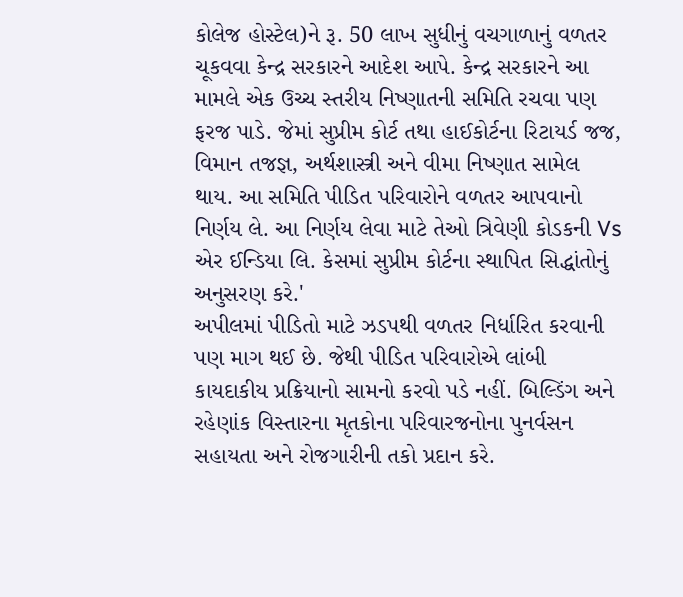કોલેજ હોસ્ટેલ)ને રૂ. 50 લાખ સુધીનું વચગાળાનું વળતર ચૂકવવા કેન્દ્ર સરકારને આદેશ આપે. કેન્દ્ર સરકારને આ મામલે એક ઉચ્ચ સ્તરીય નિષ્ણાતની સમિતિ રચવા પણ ફરજ પાડે. જેમાં સુપ્રીમ કોર્ટ તથા હાઈકોર્ટના રિટાયર્ડ જજ, વિમાન તજજ્ઞ, અર્થશાસ્ત્રી અને વીમા નિષ્ણાત સામેલ થાય. આ સમિતિ પીડિત પરિવારોને વળતર આપવાનો નિર્ણય લે. આ નિર્ણય લેવા માટે તેઓ ત્રિવેણી કોડકની Vs એર ઈન્ડિયા લિ. કેસમાં સુપ્રીમ કોર્ટના સ્થાપિત સિદ્ધાંતોનું અનુસરણ કરે.'
અપીલમાં પીડિતો માટે ઝડપથી વળતર નિર્ધારિત કરવાની પણ માગ થઈ છે. જેથી પીડિત પરિવારોએ લાંબી કાયદાકીય પ્રક્રિયાનો સામનો કરવો પડે નહીં. બિલ્ડિંગ અને રહેણાંક વિસ્તારના મૃતકોના પરિવારજનોના પુનર્વસન સહાયતા અને રોજગારીની તકો પ્રદાન કરે.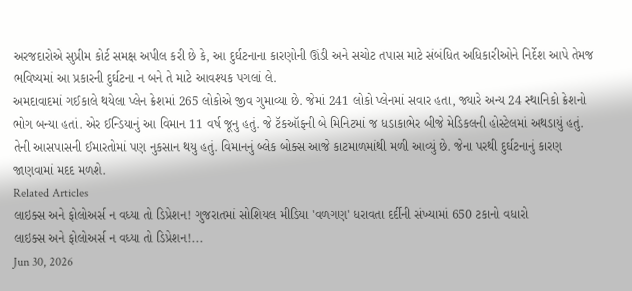અરજદારોએ સુપ્રીમ કોર્ટ સમક્ષ અપીલ કરી છે કે, આ દુર્ઘટનાના કારણોની ઊંડી અને સચોટ તપાસ માટે સંબંધિત અધિકારીઓને નિર્દેશ આપે તેમજ ભવિષ્યમાં આ પ્રકારની દુર્ઘટના ન બને તે માટે આવશ્યક પગલાં લે.
અમદાવાદમાં ગઈકાલે થયેલા પ્લેન ક્રેશમાં 265 લોકોએ જીવ ગુમાવ્યા છે. જેમાં 241 લોકો પ્લેનમાં સવાર હતા, જ્યારે અન્ય 24 સ્થાનિકો ક્રેશનો ભોગ બન્યા હતાં. એર ઈન્ડિયાનું આ વિમાન 11 વર્ષ જૂનુ હતું. જે ટૅકઑફની બે મિનિટમાં જ ધડાકાભેર બીજે મેડિકલની હોસ્ટેલમાં અથડાયું હતું. તેની આસપાસની ઈમારતોમાં પણ નુકસાન થયુ હતું. વિમાનનું બ્લેક બોક્સ આજે કાટમાળમાંથી મળી આવ્યું છે. જેના પરથી દુર્ઘટનાનું કારણ જાણવામાં મદદ મળશે.
Related Articles
લાઇક્સ અને ફોલોઅર્સ ન વધ્યા તો ડિપ્રેશન! ગુજરાતમાં સોશિયલ મીડિયા 'વળગણ' ધરાવતા દર્દીની સંખ્યામાં 650 ટકાનો વધારો
લાઇક્સ અને ફોલોઅર્સ ન વધ્યા તો ડિપ્રેશન!...
Jun 30, 2026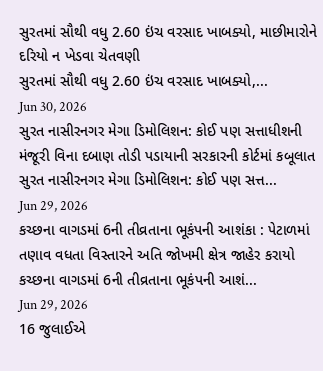સુરતમાં સૌથી વધુ 2.60 ઇંચ વરસાદ ખાબક્યો, માછીમારોને દરિયો ન ખેડવા ચેતવણી
સુરતમાં સૌથી વધુ 2.60 ઇંચ વરસાદ ખાબક્યો,...
Jun 30, 2026
સુરત નાસીરનગર મેગા ડિમોલિશન: કોઈ પણ સત્તાધીશની મંજૂરી વિના દબાણ તોડી પડાયાની સરકારની કોર્ટમાં કબૂલાત
સુરત નાસીરનગર મેગા ડિમોલિશન: કોઈ પણ સત્ત...
Jun 29, 2026
કચ્છના વાગડમાં 6ની તીવ્રતાના ભૂકંપની આશંકા : પેટાળમાં તણાવ વધતા વિસ્તારને અતિ જોખમી ક્ષેત્ર જાહેર કરાયો
કચ્છના વાગડમાં 6ની તીવ્રતાના ભૂકંપની આશં...
Jun 29, 2026
16 જુલાઈએ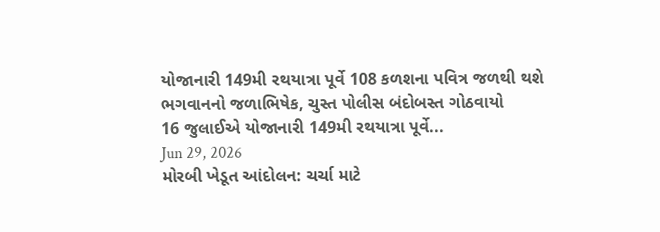યોજાનારી 149મી રથયાત્રા પૂર્વે 108 કળશના પવિત્ર જળથી થશે ભગવાનનો જળાભિષેક, ચુસ્ત પોલીસ બંદોબસ્ત ગોઠવાયો
16 જુલાઈએ યોજાનારી 149મી રથયાત્રા પૂર્વે...
Jun 29, 2026
મોરબી ખેડૂત આંદોલન: ચર્ચા માટે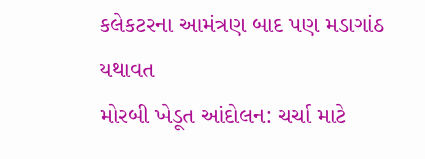કલેકટરના આમંત્રણ બાદ પણ મડાગાંઠ યથાવત
મોરબી ખેડૂત આંદોલન: ચર્ચા માટે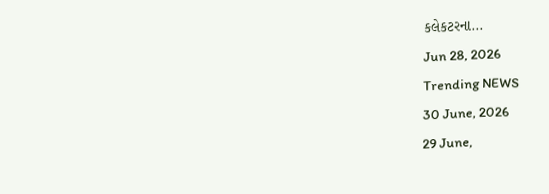કલેકટરના...
Jun 28, 2026
Trending NEWS
30 June, 2026
29 June,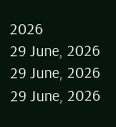2026
29 June, 2026
29 June, 2026
29 June, 2026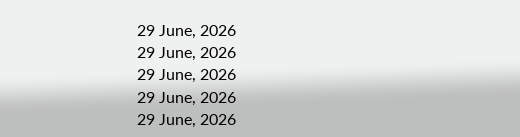29 June, 2026
29 June, 2026
29 June, 2026
29 June, 2026
29 June, 2026